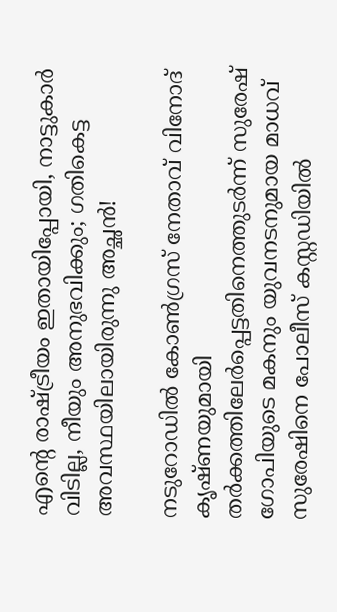എന്റെ രാഷ്ട്രീയം ഇതായിപ്പോയി, നാട്ടുകാർ വിടില്ല, നീയും അനുഭവിക്കും; ഗതികെട്ട അവസ്ഥയിലായിരുന്നു അച്ഛൻ!

നടുറോഡില്‍ കോണ്‍ഗ്രസ് നേതാവ് വിനോദ് കൃഷ്ണയുമായി തര്‍ക്കത്തിലേര്‍പ്പെട്ടതിനെത്തുടര്‍ന്ന് സുരേഷ് ഗോപിയുടെ മകനും യുവനടനുമായ മാധവ് സുരേഷിനെ പോലീസ് കസ്റ്റഡിയില്‍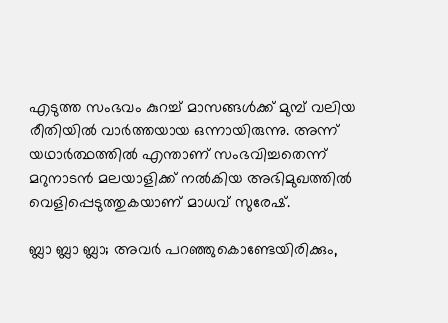എടുത്ത സംഭവം കുറച്ച് മാസങ്ങൾക്ക് മുമ്പ് വലിയ രീതിയിൽ വാർത്തയായ ഒന്നായിരുന്നു. അന്ന് യഥാർത്ഥത്തിൽ എന്താണ് സംഭവിച്ചതെന്ന് മറുനാടൻ മലയാളിക്ക് നൽകിയ അഭിമുഖത്തിൽ വെളിപ്പെടുത്തുകയാണ് മാധവ് സുരേഷ്.

ബ്ലാ ബ്ലാ ബ്ലാ; അവർ പറഞ്ഞുകൊണ്ടേയിരിക്കും,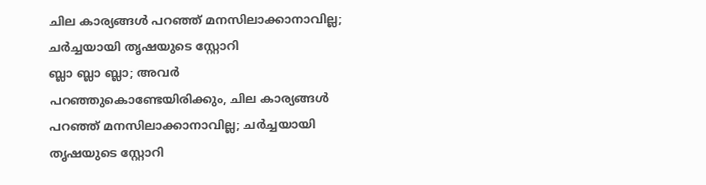ചില കാര്യങ്ങൾ പറഞ്ഞ് മനസിലാക്കാനാവില്ല; ചർച്ചയായി തൃഷയുടെ സ്റ്റോറി
ബ്ലാ ബ്ലാ ബ്ലാ; അവർ പറഞ്ഞുകൊണ്ടേയിരിക്കും, ചില കാര്യങ്ങൾ പറഞ്ഞ് മനസിലാക്കാനാവില്ല; ചർച്ചയായി തൃഷയുടെ സ്റ്റോറി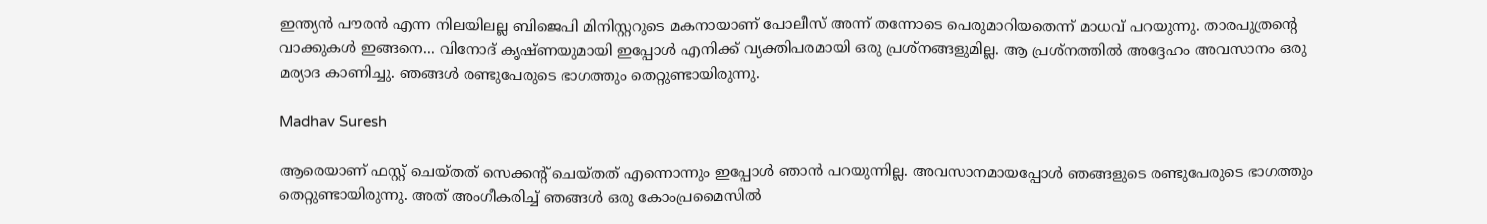ഇന്ത്യൻ പൗരൻ എന്ന നിലയിലല്ല ബിജെപി മിനിസ്റ്ററുടെ മകനായാണ് പോലീസ് അന്ന് തന്നോടെ പെരുമാറിയതെന്ന് മാധവ് പറയുന്നു. താരപുത്രന്റെ വാക്കുകൾ ഇങ്ങനെ... വിനോദ് കൃഷ്ണയുമായി ഇപ്പോൾ എനിക്ക് വ്യക്തിപരമായി ഒരു പ്രശ്നങ്ങളുമില്ല. ആ പ്രശ്നത്തിൽ അദ്ദേഹം അവസാനം ഒരു മര്യാദ കാണിച്ചു. ഞങ്ങൾ രണ്ടുപേരുടെ ഭാഗത്തും തെറ്റുണ്ടായിരുന്നു.

Madhav Suresh

ആരെയാണ് ഫസ്റ്റ് ചെയ്തത് സെക്കന്റ് ചെയ്തത് എന്നൊന്നും ഇപ്പോൾ ഞാൻ പറയുന്നില്ല. അവസാനമായപ്പോൾ ഞങ്ങളുടെ രണ്ടുപേരുടെ ഭാഗത്തും തെറ്റുണ്ടായിരുന്നു. അത് അംഗീകരിച്ച് ഞങ്ങൾ ഒരു കോംപ്രമൈസിൽ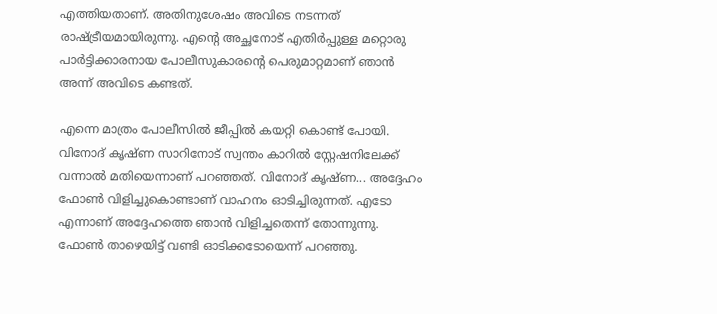എത്തിയതാണ്. അതിനുശേഷം അവിടെ നടന്നത് രാഷ്ട്രീയമായിരുന്നു. എന്റെ അച്ഛനോട് എതിർപ്പുള്ള മറ്റൊരു പാർട്ടിക്കാരനായ പോലീസുകാരന്റെ പെരുമാറ്റമാണ് ഞാൻ അന്ന് അവിടെ കണ്ടത്.

എന്നെ മാത്രം പോലീസിൽ ജീപ്പിൽ കയറ്റി കൊണ്ട് പോയി. വിനോദ് കൃഷ്ണ സാറിനോട് സ്വന്തം കാറിൽ സ്റ്റേഷനിലേക്ക് വന്നാൽ മതിയെന്നാണ് പറഞ്ഞത്. വിനോദ് കൃഷ്ണ... അദ്ദേഹം ഫോൺ വിളിച്ചുകൊണ്ടാണ് വാഹനം ഓടിച്ചിരുന്നത്. എടോ എന്നാണ് അദ്ദേഹത്തെ ഞാൻ വിളിച്ചതെന്ന് തോന്നുന്നു. ഫോൺ താഴെയിട്ട് വണ്ടി ഓടിക്കടോയെന്ന് പറഞ്ഞു.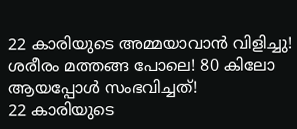22 കാരിയുടെ അമ്മയാവാന്‍ വിളിച്ചു! ശരീരം മത്തങ്ങ പോലെ! 80 കിലോ ആയപ്പോള്‍ സംഭവിച്ചത്!
22 കാരിയുടെ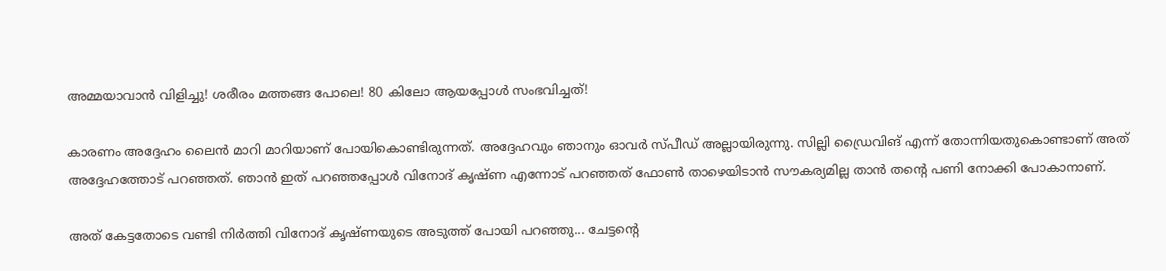അമ്മയാവാന്‍ വിളിച്ചു! ശരീരം മത്തങ്ങ പോലെ! 80 കിലോ ആയപ്പോള്‍ സംഭവിച്ചത്!

കാരണം അദ്ദേഹം ലൈൻ മാറി മാറിയാണ് പോയികൊണ്ടിരുന്നത്. അദ്ദേഹവും ഞാനും ഓവർ സ്പീ‍ഡ് അല്ലായിരുന്നു. സില്ലി ഡ്രൈവിങ് എന്ന് തോന്നിയതുകൊണ്ടാണ് അത് അദ്ദേഹത്തോട് പറഞ്ഞത്. ഞാൻ ഇത് പറഞ്ഞപ്പോൾ വിനോദ് കൃഷ്ണ എന്നോട് പറഞ്ഞത് ഫോൺ താഴെയിടാൻ സൗകര്യമില്ല താൻ തന്റെ പണി നോക്കി പോകാനാണ്.

അത് കേട്ടതോടെ വണ്ടി നിർത്തി വിനോദ് കൃഷ്ണയുടെ അടുത്ത് പോയി പറഞ്ഞു... ചേട്ടന്റെ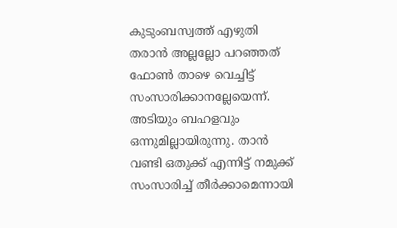കുടുംബസ്വത്ത് എഴുതി തരാൻ അല്ലല്ലോ പറഞ്ഞത് ഫോൺ താഴെ വെച്ചിട്ട് സംസാരിക്കാനല്ലേയെന്ന്. അടിയും ബഹളവും ഒന്നുമില്ലായിരുന്നു. താൻ വണ്ടി ഒതുക്ക് എന്നിട്ട് നമുക്ക് സംസാരിച്ച് തീർക്കാമെന്നായി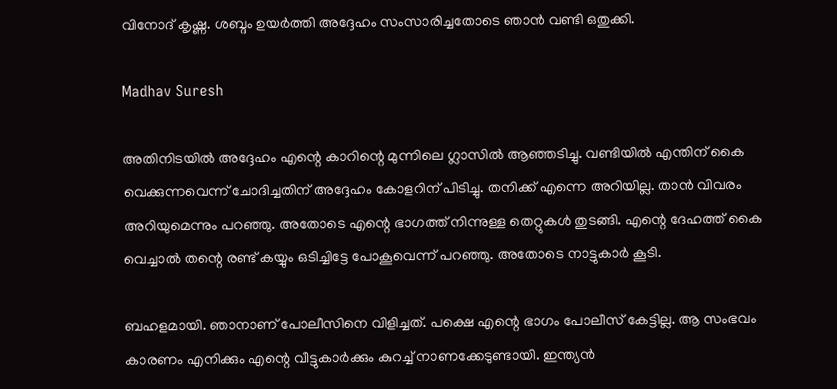വിനോദ് കൃഷ്ണ. ശബ്ദം ഉയർത്തി അദ്ദേഹം സംസാരിച്ചതോടെ ഞാൻ വണ്ടി ഒതുക്കി.

Madhav Suresh

അതിനിടയിൽ അദ്ദേഹം എന്റെ കാറിന്റെ മുന്നിലെ ഗ്ലാസിൽ ആഞ്ഞടിച്ചു. വണ്ടിയിൽ എന്തിന് കൈ വെക്കുന്നവെന്ന് ചോദിച്ചതിന് അദ്ദേഹം കോളറിന് പിടിച്ചു. തനിക്ക് എന്നെ അറിയില്ല. താൻ വിവരം അറിയുമെന്നും പറഞ്ഞു. അതോടെ എന്റെ ഭാഗത്ത് നിന്നുള്ള തെറ്റുകൾ തുടങ്ങി. എന്റെ ദേഹത്ത് കൈ വെച്ചാൽ തന്റെ രണ്ട് കയ്യും ഒടിച്ചിട്ടേ പോകൂവെന്ന് പറഞ്ഞു. അതോടെ നാട്ടുകാർ കൂടി.

ബഹളമായി. ഞാനാണ് പോലീസിനെ വിളിച്ചത്. പക്ഷെ എന്റെ ഭാഗം പോലീസ് കേട്ടില്ല. ആ സംഭവം കാരണം എനിക്കും എന്റെ വീട്ടുകാർക്കും കുറച്ച് നാണക്കേടുണ്ടായി. ഇന്ത്യൻ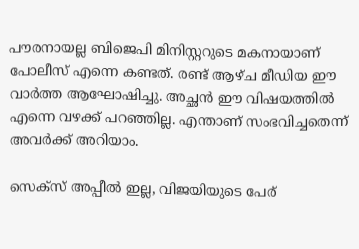പൗരനായല്ല ബിജെപി മിനിസ്റ്ററുടെ മകനായാണ് പോലീസ് എന്നെ കണ്ടത്. രണ്ട് ആഴ്ച മീഡിയ ഈ വാർത്ത ആഘോഷിച്ചു. അച്ഛൻ ഈ വിഷയത്തിൽ എന്നെ വഴക്ക് പറഞ്ഞില്ല. എന്താണ് സംഭവിച്ചതെന്ന് അവർക്ക് അറിയാം.

സെക്സ് അപ്പീൽ ഇല്ല, വിജയിയുടെ പേര്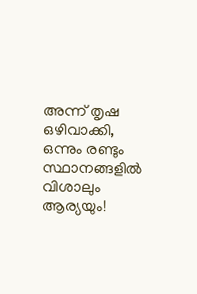അന്ന് തൃഷ ഒഴിവാക്കി, ഒന്നും രണ്ടും സ്ഥാനങ്ങളിൽ വിശാലും ആര്യയും!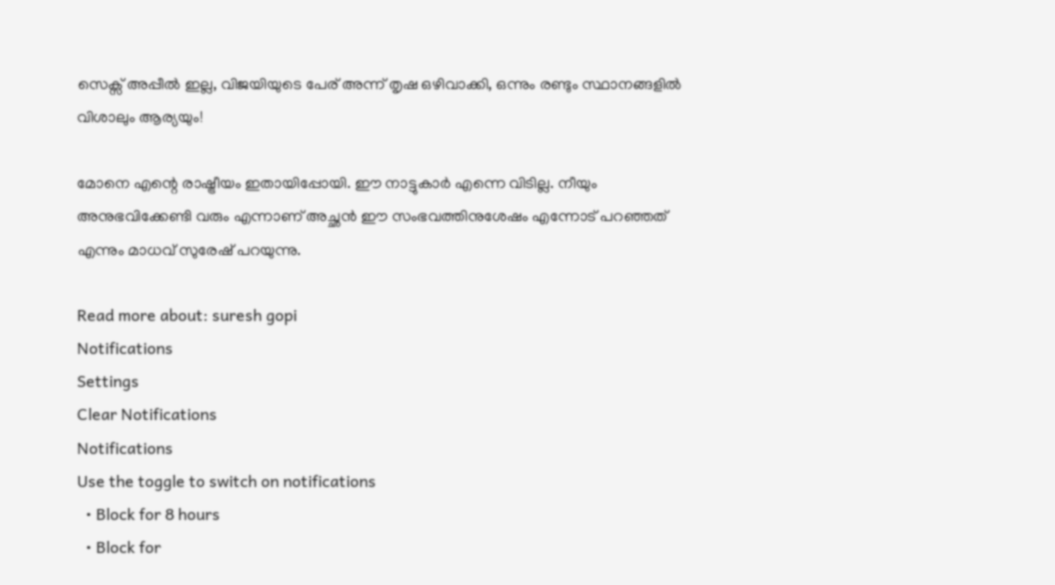സെക്സ് അപ്പീൽ ഇല്ല, വിജയിയുടെ പേര് അന്ന് തൃഷ ഒഴിവാക്കി, ഒന്നും രണ്ടും സ്ഥാനങ്ങളിൽ വിശാലും ആര്യയും!

മോനെ എന്റെ രാഷ്ട്രീയം ഇതായിപ്പോയി. ഈ നാട്ടുകാർ എന്നെ വിടില്ല. നീയും അനുഭവിക്കേണ്ടി വരും എന്നാണ് അച്ഛൻ ഈ സംഭവത്തിനുശേഷം എന്നോട് പറഞ്ഞത് എന്നും മാധവ് സുരേഷ് പറയുന്നു.

Read more about: suresh gopi
Notifications
Settings
Clear Notifications
Notifications
Use the toggle to switch on notifications
  • Block for 8 hours
  • Block for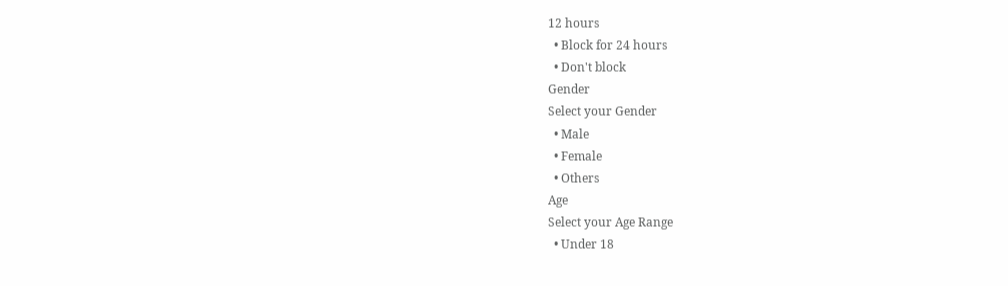12 hours
  • Block for 24 hours
  • Don't block
Gender
Select your Gender
  • Male
  • Female
  • Others
Age
Select your Age Range
  • Under 18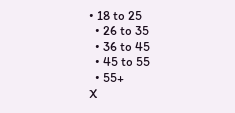• 18 to 25
  • 26 to 35
  • 36 to 45
  • 45 to 55
  • 55+
X